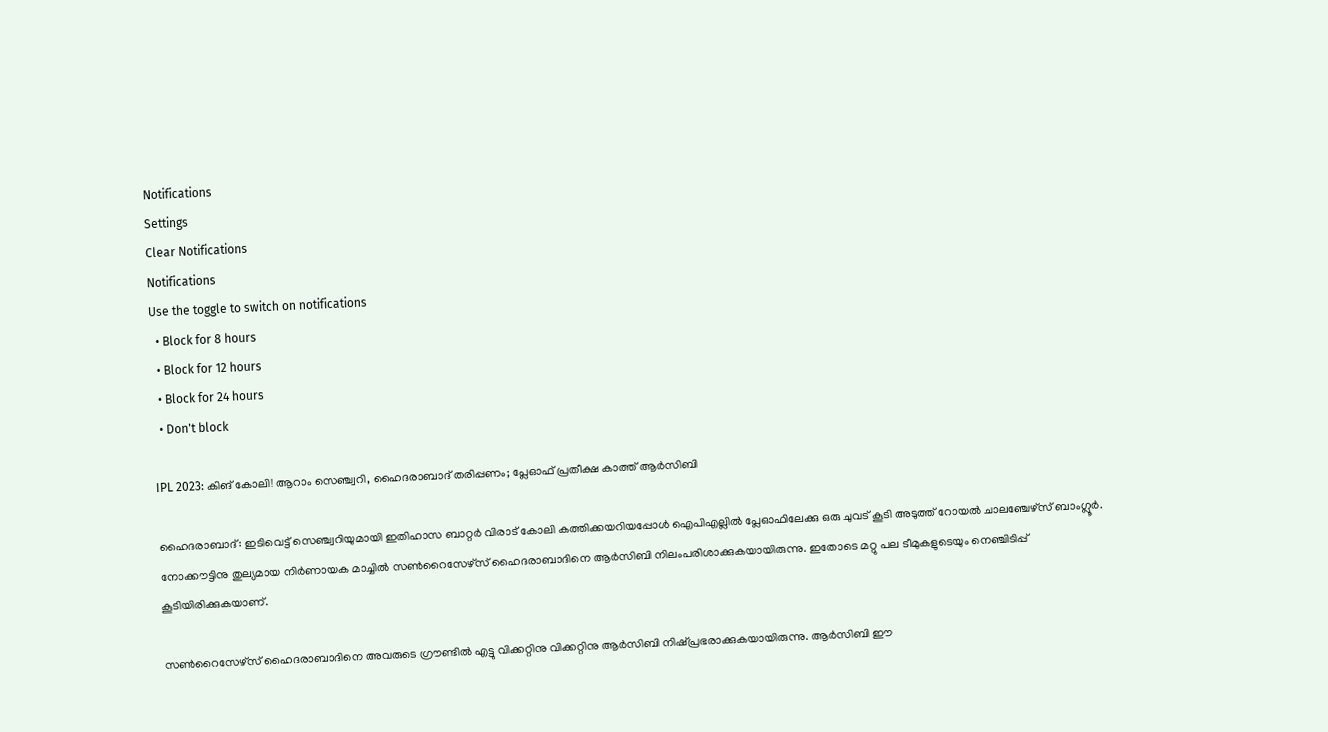Notifications
Settings
Clear Notifications
Notifications
Use the toggle to switch on notifications
  • Block for 8 hours
  • Block for 12 hours
  • Block for 24 hours
  • Don't block

IPL 2023: കിങ് കോലി! ആറാം സെഞ്ച്വറി, ഹൈദരാബാദ് തരിപ്പണം; പ്ലേഓഫ് പ്രതീക്ഷ കാത്ത് ആര്‍സിബി

ഹൈദരാബാദ്: ഇടിവെട്ട് സെഞ്ച്വറിയുമായി ഇതിഹാസ ബാറ്റര്‍ വിരാട് കോലി കത്തിക്കയറിയപ്പോള്‍ ഐപിഎല്ലില്‍ പ്ലേഓഫിലേക്കു ഒരു ചുവട് കൂടി അടുത്ത് റോയല്‍ ചാലഞ്ചേഴ്‌സ് ബാംഗ്ലൂര്‍. നോക്കൗട്ടിനു തുല്യമായ നിര്‍ണായക മാച്ചില്‍ സണ്‍റൈസേഴ്‌സ് ഹൈദരാബാദിനെ ആര്‍സിബി നിലംപരിശാക്കുകയായിരുന്നു. ഇതോടെ മറ്റു പല ടീമുകളുടെയും നെഞ്ചിടിപ്പ് കൂടിയിരിക്കുകയാണ്.

സണ്‍റൈസേഴ്‌സ് ഹൈദരാബാദിനെ അവരുടെ ഗ്രൗണ്ടില്‍ എട്ടു വിക്കറ്റിനു വിക്കറ്റിനു ആര്‍സിബി നിഷ്പ്രഭരാക്കുകയായിരുന്നു. ആര്‍സിബി ഈ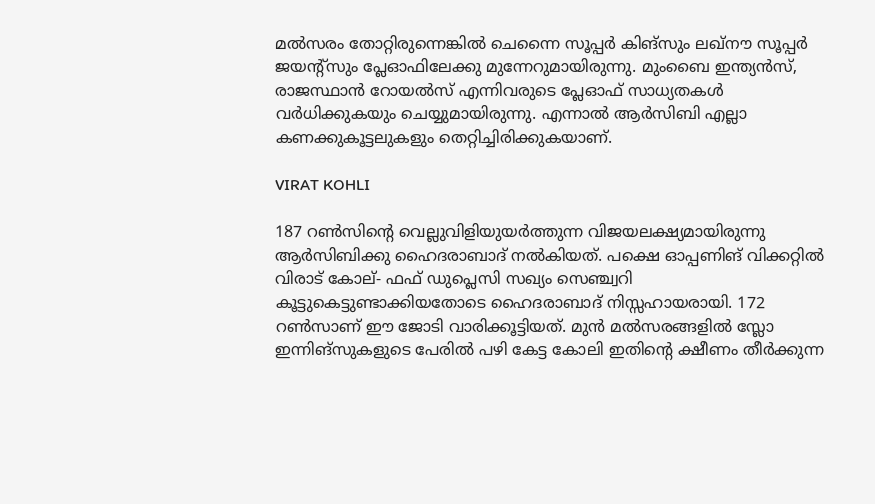മല്‍സരം തോറ്റിരുന്നെങ്കില്‍ ചെന്നൈ സൂപ്പര്‍ കിങ്‌സും ലഖ്‌നൗ സൂപ്പര്‍ ജയന്റ്‌സും പ്ലേഓഫിലേക്കു മുന്നേറുമായിരുന്നു. മുംബൈ ഇന്ത്യന്‍സ്, രാജസ്ഥാന്‍ റോയല്‍സ് എന്നിവരുടെ പ്ലേഓഫ് സാധ്യതകള്‍ വര്‍ധിക്കുകയും ചെയ്യുമായിരുന്നു. എന്നാല്‍ ആര്‍സിബി എല്ലാ കണക്കുകൂട്ടലുകളും തെറ്റിച്ചിരിക്കുകയാണ്.

VIRAT KOHLI

187 റണ്‍സിന്റെ വെല്ലുവിളിയുയര്‍ത്തുന്ന വിജയലക്ഷ്യമായിരുന്നു ആര്‍സിബിക്കു ഹൈദരാബാദ് നല്‍കിയത്. പക്ഷെ ഓപ്പണിങ് വിക്കറ്റില്‍ വിരാട് കോല്- ഫഫ് ഡുപ്ലെസി സഖ്യം സെഞ്ച്വറി കൂട്ടുകെട്ടുണ്ടാക്കിയതോടെ ഹൈദരാബാദ് നിസ്സഹായരായി. 172 റണ്‍സാണ് ഈ ജോടി വാരിക്കൂട്ടിയത്. മുന്‍ മല്‍സരങ്ങളില്‍ സ്ലോ ഇന്നിങ്‌സുകളുടെ പേരില്‍ പഴി കേട്ട കോലി ഇതിന്റെ ക്ഷീണം തീര്‍ക്കുന്ന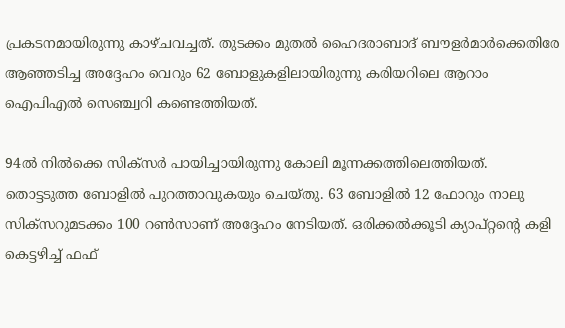പ്രകടനമായിരുന്നു കാഴ്ചവച്ചത്. തുടക്കം മുതല്‍ ഹൈദരാബാദ് ബൗളര്‍മാര്‍ക്കെതിരേ ആഞ്ഞടിച്ച അദ്ദേഹം വെറും 62 ബോളുകളിലായിരുന്നു കരിയറിലെ ആറാം ഐപിഎല്‍ സെഞ്ച്വറി കണ്ടെത്തിയത്.

94ല്‍ നില്‍ക്കെ സിക്‌സര്‍ പായിച്ചായിരുന്നു കോലി മൂന്നക്കത്തിലെത്തിയത്. തൊട്ടടുത്ത ബോളില്‍ പുറത്താവുകയും ചെയ്തു. 63 ബോളില്‍ 12 ഫോറും നാലു സിക്‌സറുമടക്കം 100 റണ്‍സാണ് അദ്ദേഹം നേടിയത്. ഒരിക്കല്‍ക്കൂടി ക്യാപ്റ്റന്റെ കളി കെട്ടഴിച്ച് ഫഫ്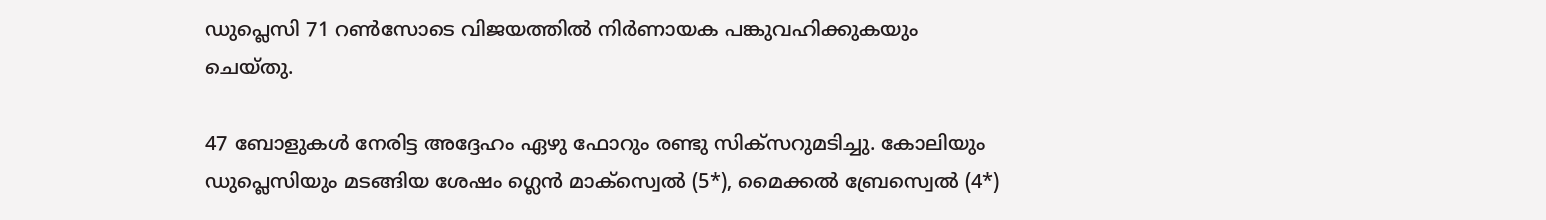ഡുപ്ലെസി 71 റണ്‍സോടെ വിജയത്തില്‍ നിര്‍ണായക പങ്കുവഹിക്കുകയും ചെയ്തു.

47 ബോളുകള്‍ നേരിട്ട അദ്ദേഹം ഏഴു ഫോറും രണ്ടു സിക്‌സറുമടിച്ചു. കോലിയും ഡുപ്ലെസിയും മടങ്ങിയ ശേഷം ഗ്ലെന്‍ മാക്‌സ്വെല്‍ (5*), മൈക്കല്‍ ബ്രേസ്വെല്‍ (4*)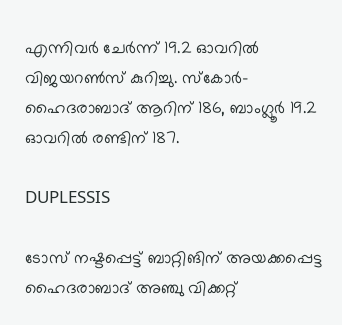എന്നിവര്‍ ചേര്‍ന്ന് 19.2 ഓവറില്‍ വിജയറണ്‍സ് കുറിച്ചു. സ്‌കോര്‍- ഹൈദരാബാദ് ആറിന് 186, ബാംഗ്ലൂര്‍ 19.2 ഓവറില്‍ രണ്ടിന് 187.

DUPLESSIS

ടോസ് നഷ്ടപ്പെട്ട് ബാറ്റിങിന് അയക്കപ്പെട്ട ഹൈദരാബാദ് അഞ്ചു വിക്കറ്റ്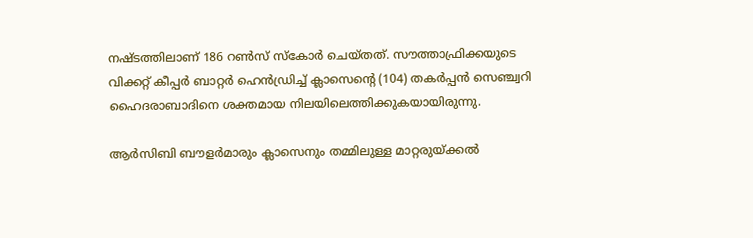നഷ്ടത്തിലാണ് 186 റണ്‍സ് സ്‌കോര്‍ ചെയ്തത്. സൗത്താഫ്രിക്കയുടെ വിക്കറ്റ് കീപ്പര്‍ ബാറ്റര്‍ ഹെന്‍ഡ്രിച്ച് ക്ലാസെന്റെ (104) തകര്‍പ്പന്‍ സെഞ്ച്വറി ഹൈദരാബാദിനെ ശക്തമായ നിലയിലെത്തിക്കുകയായിരുന്നു.

ആര്‍സിബി ബൗളര്‍മാരും ക്ലാസെനും തമ്മിലുള്ള മാറ്റരുയ്ക്കല്‍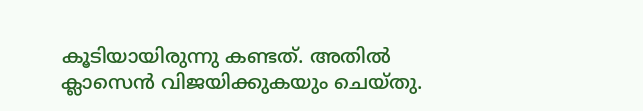കൂടിയായിരുന്നു കണ്ടത്. അതില്‍ ക്ലാസെന്‍ വിജയിക്കുകയും ചെയ്തു.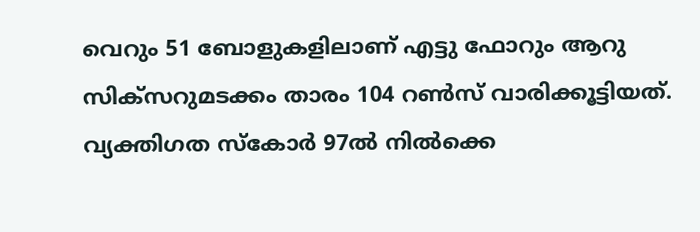വെറും 51 ബോളുകളിലാണ് എട്ടു ഫോറും ആറു സിക്‌സറുമടക്കം താരം 104 റണ്‍സ് വാരിക്കൂട്ടിയത്. വ്യക്തിഗത സ്‌കോര്‍ 97ല്‍ നില്‍ക്കെ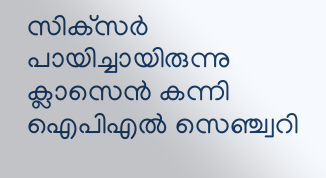സിക്‌സര്‍ പായിച്ചായിരുന്നു ക്ലാസെന്‍ കന്നി ഐപിഎല്‍ സെഞ്ച്വറി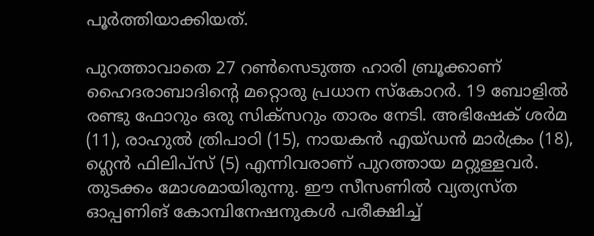പൂര്‍ത്തിയാക്കിയത്.

പുറത്താവാതെ 27 റണ്‍സെടുത്ത ഹാരി ബ്രൂക്കാണ് ഹൈദരാബാദിന്റെ മറ്റൊരു പ്രധാന സ്‌കോറര്‍. 19 ബോളില്‍ രണ്ടു ഫോറും ഒരു സിക്‌സറും താരം നേടി. അഭിഷേക് ശര്‍മ (11), രാഹുല്‍ ത്രിപാഠി (15), നായകന്‍ എയ്ഡന്‍ മാര്‍ക്രം (18), ഗ്ലെന്‍ ഫിലിപ്‌സ് (5) എന്നിവരാണ് പുറത്തായ മറ്റുള്ളവര്‍. തുടക്കം മോശമായിരുന്നു. ഈ സീസണില്‍ വ്യത്യസ്ത ഓപ്പണിങ് കോമ്പിനേഷനുകള്‍ പരീക്ഷിച്ച്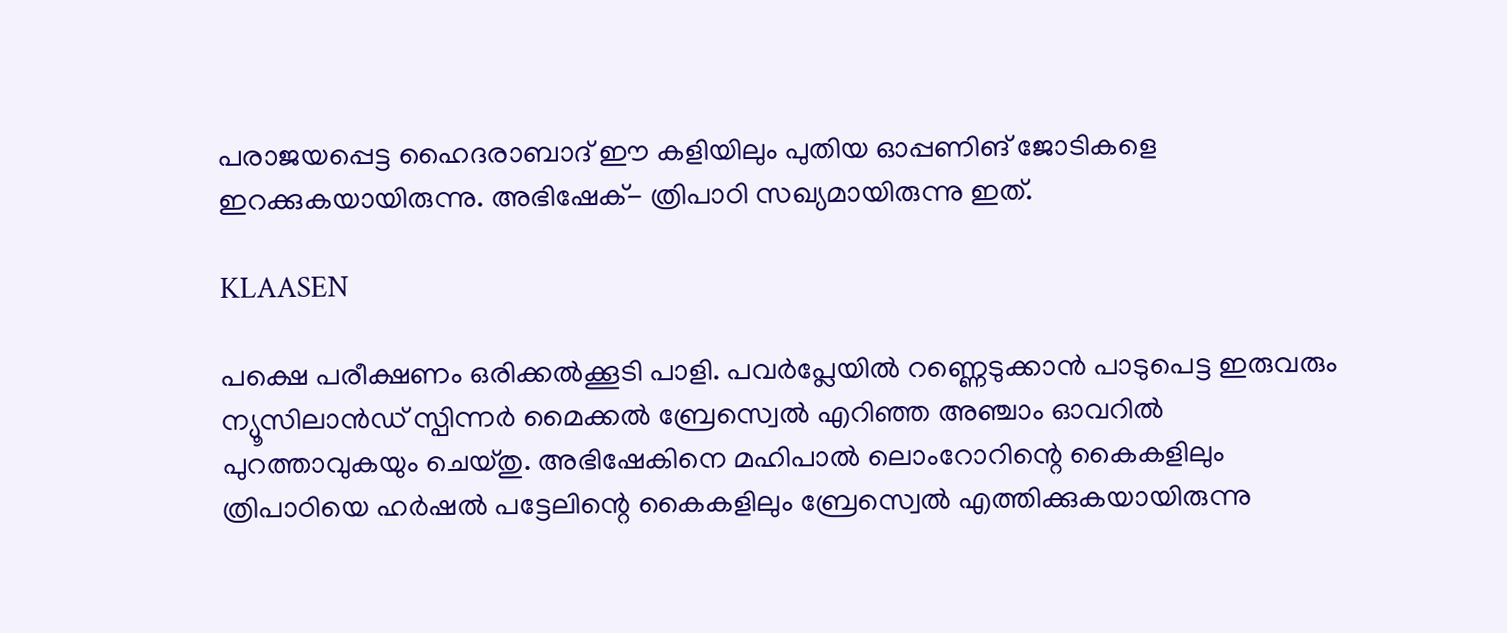പരാജയപ്പെട്ട ഹൈദരാബാദ് ഈ കളിയിലും പുതിയ ഓപ്പണിങ് ജോടികളെ ഇറക്കുകയായിരുന്നു. അഭിഷേക്- ത്രിപാഠി സഖ്യമായിരുന്നു ഇത്.

KLAASEN

പക്ഷെ പരീക്ഷണം ഒരിക്കല്‍ക്കൂടി പാളി. പവര്‍പ്ലേയില്‍ റണ്ണെടുക്കാന്‍ പാടുപെട്ട ഇരുവരും ന്യൂസിലാന്‍ഡ് സ്പിന്നര്‍ മൈക്കല്‍ ബ്രേസ്വെല്‍ എറിഞ്ഞ അഞ്ചാം ഓവറില്‍ പുറത്താവുകയും ചെയ്തു. അഭിഷേകിനെ മഹിപാല്‍ ലൊംറോറിന്റെ കൈകളിലും ത്രിപാഠിയെ ഹര്‍ഷല്‍ പട്ടേലിന്റെ കൈകളിലും ബ്രേസ്വെല്‍ എത്തിക്കുകയായിരുന്നു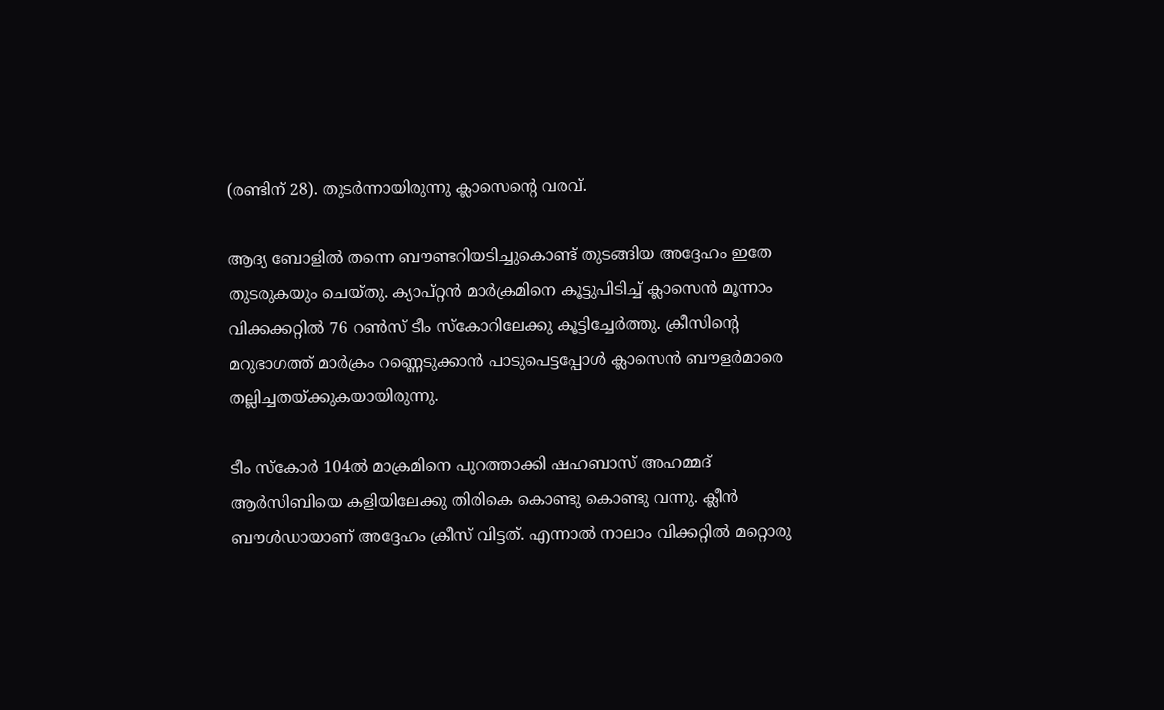(രണ്ടിന് 28). തുടര്‍ന്നായിരുന്നു ക്ലാസെന്റെ വരവ്.

ആദ്യ ബോളില്‍ തന്നെ ബൗണ്ടറിയടിച്ചുകൊണ്ട് തുടങ്ങിയ അദ്ദേഹം ഇതേ തുടരുകയും ചെയ്തു. ക്യാപ്റ്റന്‍ മാര്‍ക്രമിനെ കൂട്ടുപിടിച്ച് ക്ലാസെന്‍ മൂന്നാം വിക്കക്കറ്റില്‍ 76 റണ്‍സ് ടീം സ്‌കോറിലേക്കു കൂട്ടിച്ചേര്‍ത്തു. ക്രീസിന്റെ മറുഭാഗത്ത് മാര്‍ക്രം റണ്ണെടുക്കാന്‍ പാടുപെട്ടപ്പോള്‍ ക്ലാസെന്‍ ബൗളര്‍മാരെ തല്ലിച്ചതയ്ക്കുകയായിരുന്നു.

ടീം സ്‌കോര്‍ 104ല്‍ മാക്രമിനെ പുറത്താക്കി ഷഹബാസ് അഹമ്മദ് ആര്‍സിബിയെ കളിയിലേക്കു തിരികെ കൊണ്ടു കൊണ്ടു വന്നു. ക്ലീന്‍ ബൗള്‍ഡായാണ് അദ്ദേഹം ക്രീസ് വിട്ടത്. എന്നാല്‍ നാലാം വിക്കറ്റില്‍ മറ്റൊരു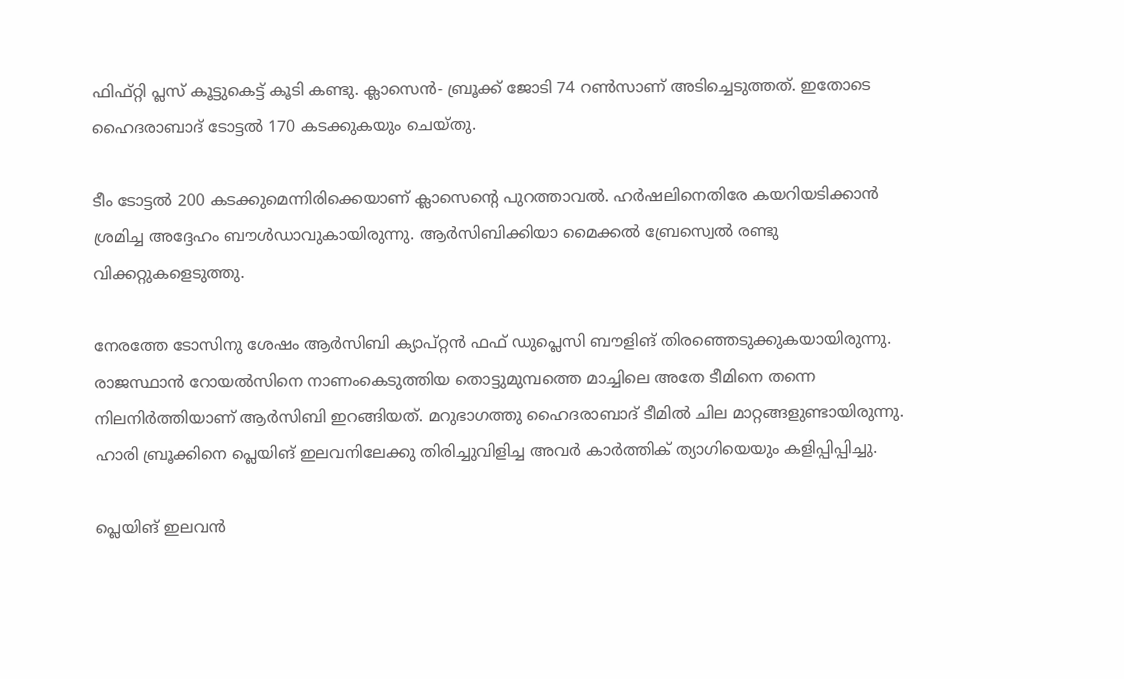ഫിഫ്റ്റി പ്ലസ് കൂട്ടുകെട്ട് കൂടി കണ്ടു. ക്ലാസെന്‍- ബ്രൂക്ക് ജോടി 74 റണ്‍സാണ് അടിച്ചെടുത്തത്. ഇതോടെ ഹൈദരാബാദ് ടോട്ടല്‍ 170 കടക്കുകയും ചെയ്തു.

ടീം ടോട്ടല്‍ 200 കടക്കുമെന്നിരിക്കെയാണ് ക്ലാസെന്റെ പുറത്താവല്‍. ഹര്‍ഷലിനെതിരേ കയറിയടിക്കാന്‍ ശ്രമിച്ച അദ്ദേഹം ബൗള്‍ഡാവുകായിരുന്നു. ആര്‍സിബിക്കിയാ മൈക്കല്‍ ബ്രേസ്വെല്‍ രണ്ടു വിക്കറ്റുകളെടുത്തു.

നേരത്തേ ടോസിനു ശേഷം ആര്‍സിബി ക്യാപ്റ്റന്‍ ഫഫ് ഡുപ്ലെസി ബൗളിങ് തിരഞ്ഞെടുക്കുകയായിരുന്നു. രാജസ്ഥാന്‍ റോയല്‍സിനെ നാണംകെടുത്തിയ തൊട്ടുമുമ്പത്തെ മാച്ചിലെ അതേ ടീമിനെ തന്നെ നിലനിര്‍ത്തിയാണ് ആര്‍സിബി ഇറങ്ങിയത്. മറുഭാഗത്തു ഹൈദരാബാദ് ടീമില്‍ ചില മാറ്റങ്ങളുണ്ടായിരുന്നു. ഹാരി ബ്രൂക്കിനെ പ്ലെയിങ് ഇലവനിലേക്കു തിരിച്ചുവിളിച്ച അവര്‍ കാര്‍ത്തിക് ത്യാഗിയെയും കളിപ്പിപ്പിച്ചു.

പ്ലെയിങ് ഇലവന്‍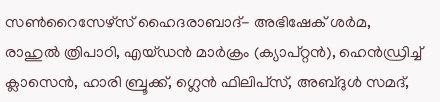സണ്‍റൈസേഴ്‌സ് ഹൈദരാബാദ്- അഭിഷേക് ശര്‍മ, രാഹുല്‍ ത്രിപാഠി, എയ്ഡന്‍ മാര്‍ക്രം (ക്യാപ്റ്റന്‍), ഹെന്‍ഡ്രിച്ച് ക്ലാസെന്‍, ഹാരി ബ്രൂക്ക്, ഗ്ലെന്‍ ഫിലിപ്‌സ്, അബ്ദുള്‍ സമദ്,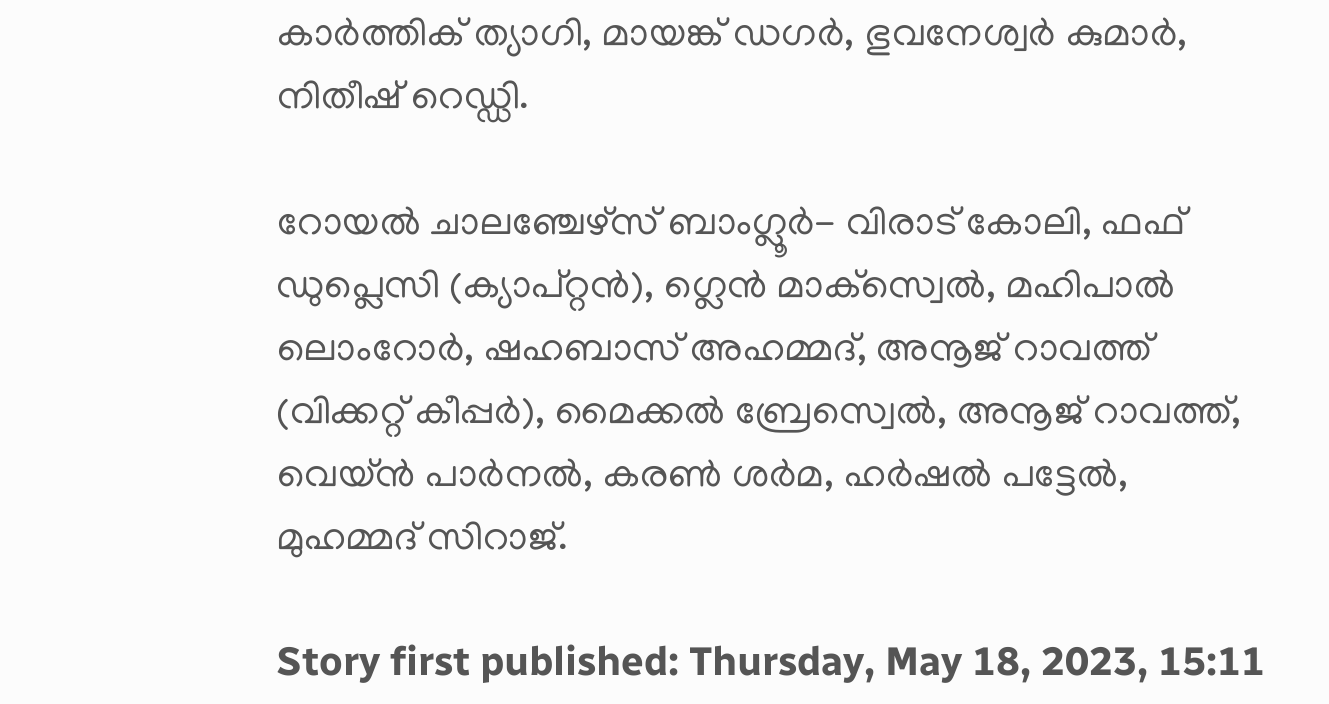കാര്‍ത്തിക് ത്യാഗി, മായങ്ക് ഡഗര്‍, ഭുവനേശ്വര്‍ കുമാര്‍, നിതീഷ് റെഡ്ഡി.

റോയല്‍ ചാലഞ്ചേഴ്‌സ് ബാംഗ്ലൂര്‍- വിരാട് കോലി, ഫഫ് ഡുപ്ലെസി (ക്യാപ്റ്റന്‍), ഗ്ലെന്‍ മാക്‌സ്വെല്‍, മഹിപാല്‍ ലൊംറോര്‍, ഷഹബാസ് അഹമ്മദ്, അനൂജ് റാവത്ത് (വിക്കറ്റ് കീപ്പര്‍), മൈക്കല്‍ ബ്രേസ്വെല്‍, അനൂജ് റാവത്ത്, വെയ്ന്‍ പാര്‍നല്‍, കരണ്‍ ശര്‍മ, ഹര്‍ഷല്‍ പട്ടേല്‍, മുഹമ്മദ് സിറാജ്.

Story first published: Thursday, May 18, 2023, 15:11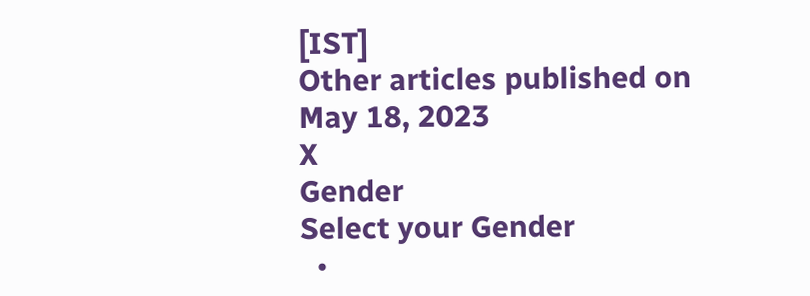[IST]
Other articles published on May 18, 2023
X
Gender
Select your Gender
  •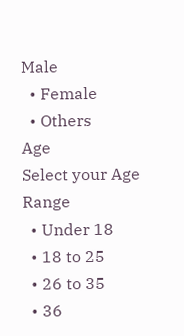Male
  • Female
  • Others
Age
Select your Age Range
  • Under 18
  • 18 to 25
  • 26 to 35
  • 36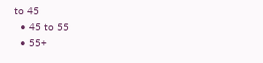to 45
  • 45 to 55
  • 55+